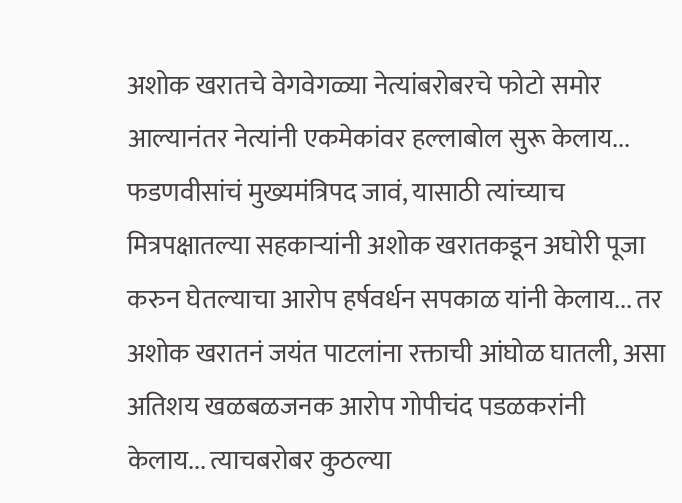अशोक खरातचे वेगवेगळ्या नेत्यांबरोबरचे फोटो समोर आल्यानंतर नेत्यांनी एकमेकांवर हल्लाबोल सुरू केलाय... फडणवीसांचं मुख्यमंत्रिपद जावं, यासाठी त्यांच्याच मित्रपक्षातल्या सहकाऱ्यांनी अशोक खरातकडून अघोरी पूजा करुन घेतल्याचा आरोप हर्षवर्धन सपकाळ यांनी केलाय... तर अशोक खरातनं जयंत पाटलांना रक्ताची आंघोळ घातली, असा अतिशय खळबळजनक आरोप गोपीचंद पडळकरांनी केलाय... त्याचबरोबर कुठल्या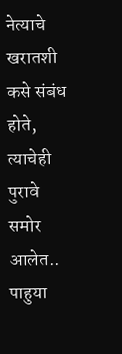नेत्याचे खरातशी कसे संबंध होते, त्याचेही पुरावे समोर आलेत.. पाहुया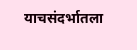याचसंदर्भातला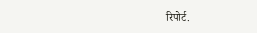रिपोर्ट.